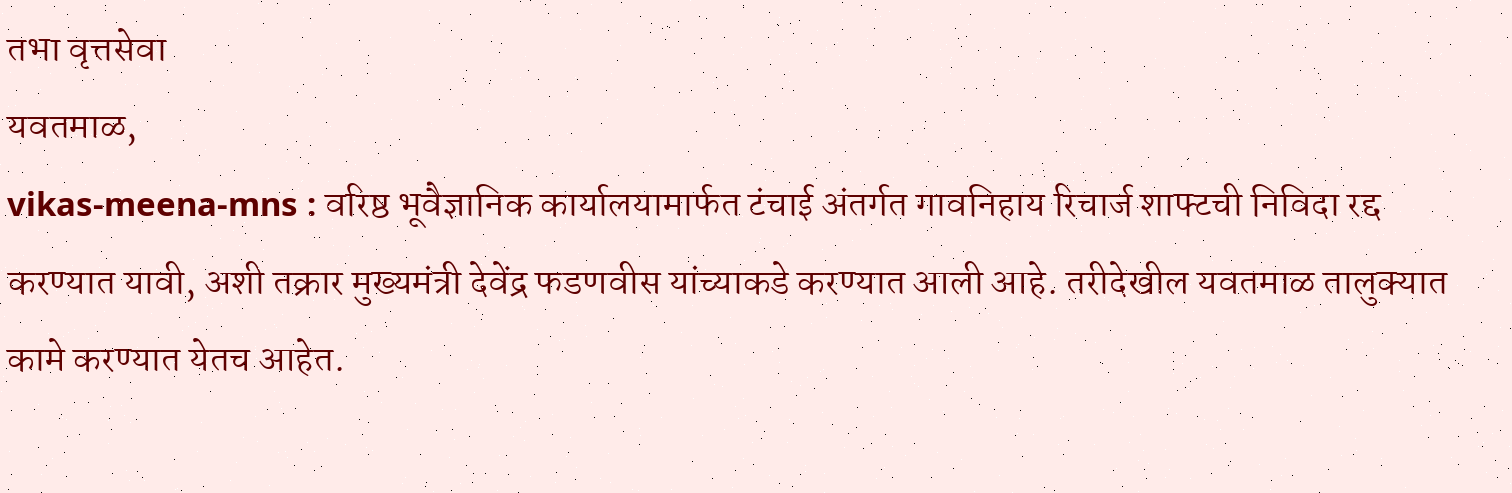तभा वृत्तसेवा
यवतमाळ,
vikas-meena-mns : वरिष्ठ भूवैज्ञानिक कार्यालयामार्फत टंचाई अंतर्गत गावनिहाय रिचार्ज शाफ्टची निविदा रद्द करण्यात यावी, अशी तक्रार मुख्यमंत्री देवेंद्र फडणवीस यांच्याकडे करण्यात आली आहे. तरीदेखील यवतमाळ तालुक्यात कामे करण्यात येतच आहेत.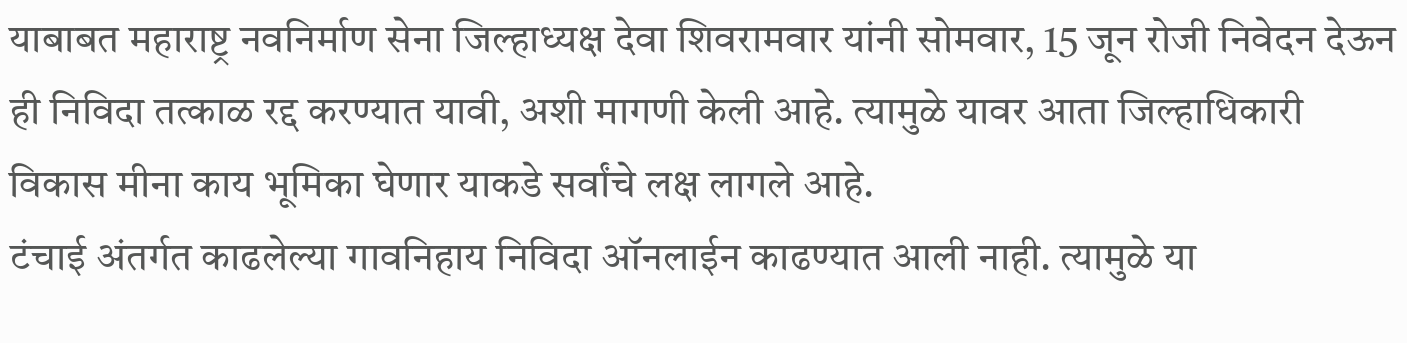याबाबत महाराष्ट्र नवनिर्माण सेना जिल्हाध्यक्ष देवा शिवरामवार यांनी सोमवार, 15 जून रोजी निवेदन देऊन ही निविदा तत्काळ रद्द करण्यात यावी, अशी मागणी केली आहे. त्यामुळे यावर आता जिल्हाधिकारी विकास मीना काय भूमिका घेणार याकडे सर्वांचे लक्ष लागले आहे.
टंचाई अंतर्गत काढलेल्या गावनिहाय निविदा ऑनलाईन काढण्यात आली नाही. त्यामुळे या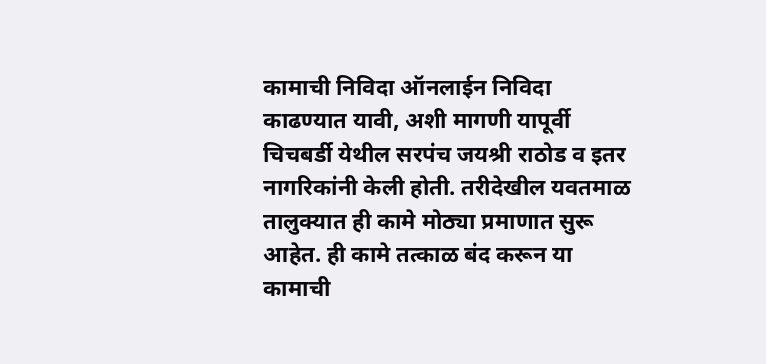कामाची निविदा ऑनलाईन निविदा काढण्यात यावी, अशी मागणी यापूर्वी चिचबर्डी येथील सरपंच जयश्री राठोड व इतर नागरिकांनी केली होती. तरीदेखील यवतमाळ तालुक्यात ही कामे मोठ्या प्रमाणात सुरू आहेत. ही कामे तत्काळ बंद करून या कामाची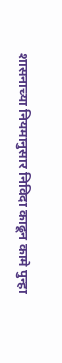शासनाच्या नियमानुसार निविदा काढून कामे पुन्हा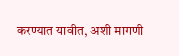करण्यात यावीत, अशी मागणी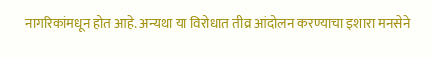नागरिकांमधून होत आहे. अन्यथा या विरोधात तीव्र आंदोलन करण्याचा इशारा मनसेने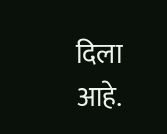दिला आहे.